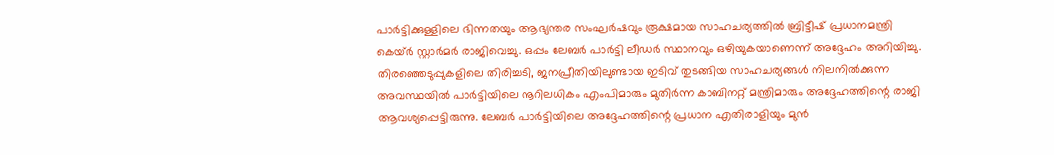പാർട്ടിക്കുള്ളിലെ ഭിന്നതയും ആഭ്യന്തര സംഘർഷവും രൂക്ഷമായ സാഹചര്യത്തിൽ ബ്രിട്ടീഷ് പ്രധാനമന്ത്രി കെയ്ർ സ്റ്റാർമർ രാജിവെച്ചു. ഒപ്പം ലേബർ പാർട്ടി ലീഡർ സ്ഥാനവും ഒഴിയുകയാണെന്ന് അദ്ദേഹം അറിയിച്ചു.
തിരഞ്ഞെടുപ്പുകളിലെ തിരിച്ചടി, ജനപ്രീതിയിലുണ്ടായ ഇടിവ് തുടങ്ങിയ സാഹചര്യങ്ങൾ നിലനിൽക്കുന്ന അവസ്ഥയിൽ പാർട്ടിയിലെ നൂറിലധികം എംപിമാരും മുതിർന്ന കാബിനറ്റ് മന്ത്രിമാരും അദ്ദേഹത്തിന്റെ രാജി ആവശ്യപ്പെട്ടിരുന്നു. ലേബർ പാർട്ടിയിലെ അദ്ദേഹത്തിന്റെ പ്രധാന എതിരാളിയും മുൻ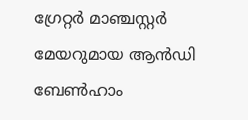ഗ്രേറ്റർ മാഞ്ചസ്റ്റർ മേയറുമായ ആൻഡി ബേൺഹാം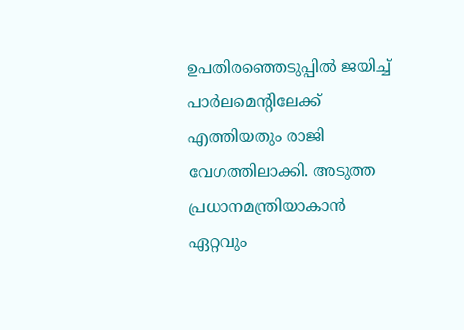ഉപതിരഞ്ഞെടുപ്പിൽ ജയിച്ച് പാർലമെൻ്റിലേക്ക് എത്തിയതും രാജി വേഗത്തിലാക്കി. അടുത്ത പ്രധാനമന്ത്രിയാകാൻ ഏറ്റവും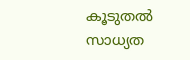കൂടുതൽ സാധ്യത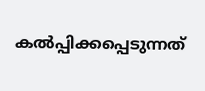കൽപ്പിക്കപ്പെടുന്നത്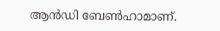ആൻഡി ബേൺഹാമാണ്.